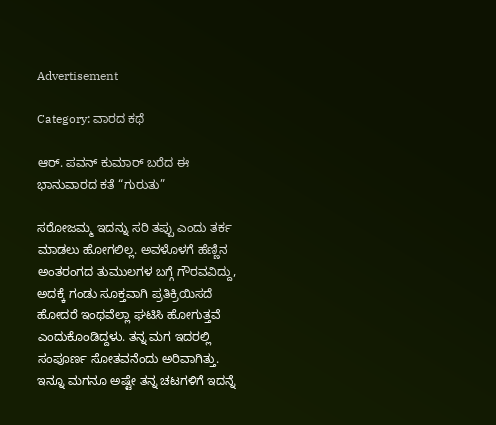Advertisement

Category: ವಾರದ ಕಥೆ

ಆರ್. ಪವನ್‌ ಕುಮಾರ್‌ ಬರೆದ ಈ ಭಾನುವಾರದ ಕತೆ “ಗುರುತು”

ಸರೋಜಮ್ಮ ಇದನ್ನು ಸರಿ ತಪ್ಪು ಎಂದು ತರ್ಕ ಮಾಡಲು ಹೋಗಲಿಲ್ಲ. ಅವಳೊಳಗೆ ಹೆಣ್ಣಿನ ಅಂತರಂಗದ ತುಮುಲಗಳ ಬಗ್ಗೆ ಗೌರವವಿದ್ದು, ಅದಕ್ಕೆ ಗಂಡು ಸೂಕ್ತವಾಗಿ ಪ್ರತಿಕ್ರಿಯಿಸದೆ ಹೋದರೆ ಇಂಥವೆಲ್ಲಾ ಘಟಿಸಿ ಹೋಗುತ್ತವೆ ಎಂದುಕೊಂಡಿದ್ದಳು. ತನ್ನ ಮಗ ಇದರಲ್ಲಿ ಸಂಪೂರ್ಣ ಸೋತವನೆಂದು ಅರಿವಾಗಿತ್ತು. ಇನ್ನೂ ಮಗನೂ ಅಷ್ಟೇ ತನ್ನ ಚಟಗಳಿಗೆ ಇದನ್ನೆ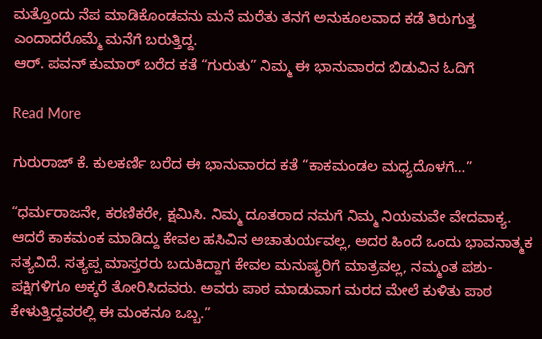ಮತ್ತೊಂದು ನೆಪ ಮಾಡಿಕೊಂಡವನು ಮನೆ ಮರೆತು ತನಗೆ ಅನುಕೂಲವಾದ ಕಡೆ ತಿರುಗುತ್ತ ಎಂದಾದರೊಮ್ಮೆ ಮನೆಗೆ ಬರುತ್ತಿದ್ದ.
ಆರ್. ಪವನ್‌ ಕುಮಾರ್‌ ಬರೆದ ಕತೆ “ಗುರುತು” ನಿಮ್ಮ ಈ ಭಾನುವಾರದ ಬಿಡುವಿನ ಓದಿಗೆ

Read More

ಗುರುರಾಜ್‌ ಕೆ. ಕುಲಕರ್ಣಿ ಬರೆದ ಈ ಭಾನುವಾರದ ಕತೆ “ಕಾಕಮಂಡಲ ಮಧ್ಯದೊಳಗೆ…”

“ಧರ್ಮರಾಜನೇ, ಕರಣಿಕರೇ, ಕ್ಷಮಿಸಿ. ನಿಮ್ಮ ದೂತರಾದ ನಮಗೆ ನಿಮ್ಮ ನಿಯಮವೇ ವೇದವಾಕ್ಯ. ಆದರೆ ಕಾಕಮಂಕ ಮಾಡಿದ್ದು ಕೇವಲ ಹಸಿವಿನ ಅಚಾತುರ್ಯವಲ್ಲ, ಅದರ ಹಿಂದೆ ಒಂದು ಭಾವನಾತ್ಮಕ ಸತ್ಯವಿದೆ. ಸತ್ಯಪ್ಪ ಮಾಸ್ತರರು ಬದುಕಿದ್ದಾಗ ಕೇವಲ ಮನುಷ್ಯರಿಗೆ ಮಾತ್ರವಲ್ಲ, ನಮ್ಮಂತ ಪಶು-ಪಕ್ಷಿಗಳಿಗೂ ಅಕ್ಕರೆ ತೋರಿಸಿದವರು. ಅವರು ಪಾಠ ಮಾಡುವಾಗ ಮರದ ಮೇಲೆ ಕುಳಿತು ಪಾಠ ಕೇಳುತ್ತಿದ್ದವರಲ್ಲಿ ಈ ಮಂಕನೂ ಒಬ್ಬ.”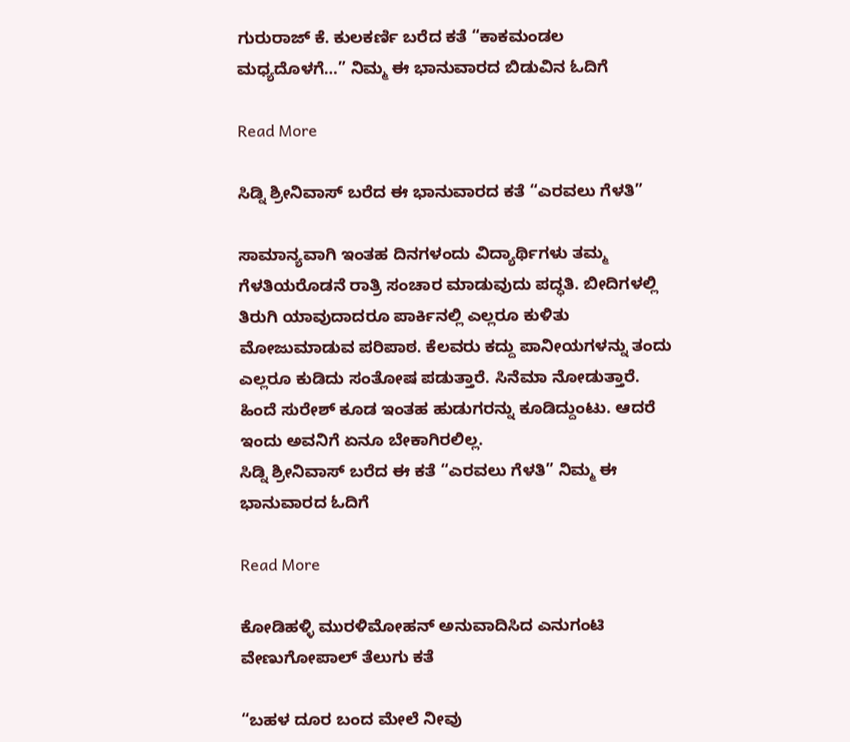ಗುರುರಾಜ್‌ ಕೆ. ಕುಲಕರ್ಣಿ ಬರೆದ ಕತೆ “ಕಾಕಮಂಡಲ ಮಧ್ಯದೊಳಗೆ…” ನಿಮ್ಮ ಈ ಭಾನುವಾರದ ಬಿಡುವಿನ ಓದಿಗೆ

Read More

ಸಿಡ್ನಿ ಶ್ರೀನಿವಾಸ್ ಬರೆದ ಈ ಭಾನುವಾರದ ಕತೆ “ಎರವಲು ಗೆಳತಿ”

ಸಾಮಾನ್ಯವಾಗಿ ಇಂತಹ ದಿನಗಳಂದು ವಿದ್ಯಾರ್ಥಿಗಳು ತಮ್ಮ ಗೆಳತಿಯರೊಡನೆ ರಾತ್ರಿ ಸಂಚಾರ ಮಾಡುವುದು ಪದ್ಧತಿ. ಬೀದಿಗಳಲ್ಲಿ ತಿರುಗಿ ಯಾವುದಾದರೂ ಪಾರ್ಕಿನಲ್ಲಿ ಎಲ್ಲರೂ ಕುಳಿತು ಮೋಜುಮಾಡುವ ಪರಿಪಾಠ. ಕೆಲವರು ಕದ್ದು ಪಾನೀಯಗಳನ್ನು ತಂದು ಎಲ್ಲರೂ ಕುಡಿದು ಸಂತೋಷ ಪಡುತ್ತಾರೆ. ಸಿನೆಮಾ ನೋಡುತ್ತಾರೆ. ಹಿಂದೆ ಸುರೇಶ್ ಕೂಡ ಇಂತಹ ಹುಡುಗರನ್ನು ಕೂಡಿದ್ದುಂಟು. ಆದರೆ ಇಂದು ಅವನಿಗೆ ಏನೂ ಬೇಕಾಗಿರಲಿಲ್ಲ.
ಸಿಡ್ನಿ ಶ್ರೀನಿವಾಸ್ ಬರೆದ ಈ ಕತೆ “ಎರವಲು ಗೆಳತಿ” ನಿಮ್ಮ ಈ ಭಾನುವಾರದ ಓದಿಗೆ

Read More

ಕೋಡಿಹಳ್ಳಿ ಮುರಳಿಮೋಹನ್ ಅನುವಾದಿಸಿದ ಎನುಗಂಟಿ ವೇಣುಗೋಪಾಲ್ ತೆಲುಗು ಕತೆ

“ಬಹಳ ದೂರ ಬಂದ ಮೇಲೆ ನೀವು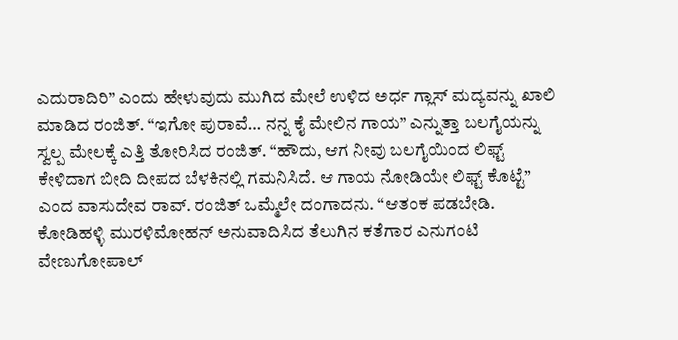ಎದುರಾದಿರಿ” ಎಂದು ಹೇಳುವುದು ಮುಗಿದ ಮೇಲೆ ಉಳಿದ ಅರ್ಧ ಗ್ಲಾಸ್ ಮದ್ಯವನ್ನು ಖಾಲಿ ಮಾಡಿದ ರಂಜಿತ್. “ಇಗೋ ಪುರಾವೆ… ನನ್ನ ಕೈ ಮೇಲಿನ ಗಾಯ” ಎನ್ನುತ್ತಾ ಬಲಗೈಯನ್ನು ಸ್ವಲ್ಪ ಮೇಲಕ್ಕೆ ಎತ್ತಿ ತೋರಿಸಿದ ರಂಜಿತ್. “ಹೌದು, ಆಗ ನೀವು ಬಲಗೈಯಿಂದ ಲಿಫ್ಟ್ ಕೇಳಿದಾಗ ಬೀದಿ ದೀಪದ ಬೆಳಕಿನಲ್ಲಿ ಗಮನಿಸಿದೆ. ಆ ಗಾಯ ನೋಡಿಯೇ ಲಿಫ್ಟ್ ಕೊಟ್ಟೆ” ಎಂದ ವಾಸುದೇವ ರಾವ್. ರಂಜಿತ್ ಒಮ್ಮೆಲೇ ದಂಗಾದನು. “ಆತಂಕ ಪಡಬೇಡಿ.
ಕೋಡಿಹಳ್ಳಿ ಮುರಳಿಮೋಹನ್ ಅನುವಾದಿಸಿದ ತೆಲುಗಿನ ಕತೆಗಾರ ಎನುಗಂಟಿ ವೇಣುಗೋಪಾಲ್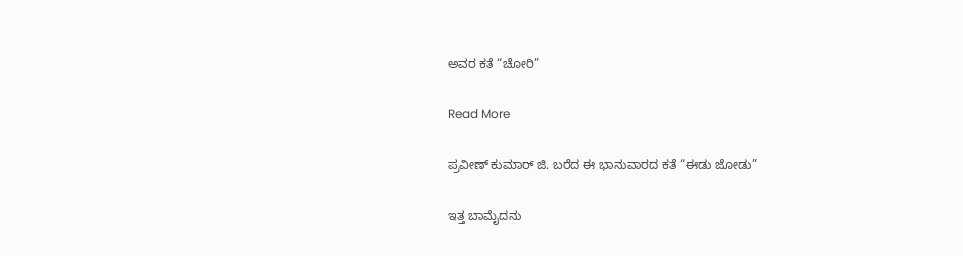ಅವರ ಕತೆ “ಚೋರಿ”

Read More

ಪ್ರವೀಣ್ ಕುಮಾರ್ ಜಿ. ಬರೆದ ಈ ಭಾನುವಾರದ ಕತೆ “ಈಡು ಜೋಡು”

ಇತ್ತ ಬಾಮೈದನು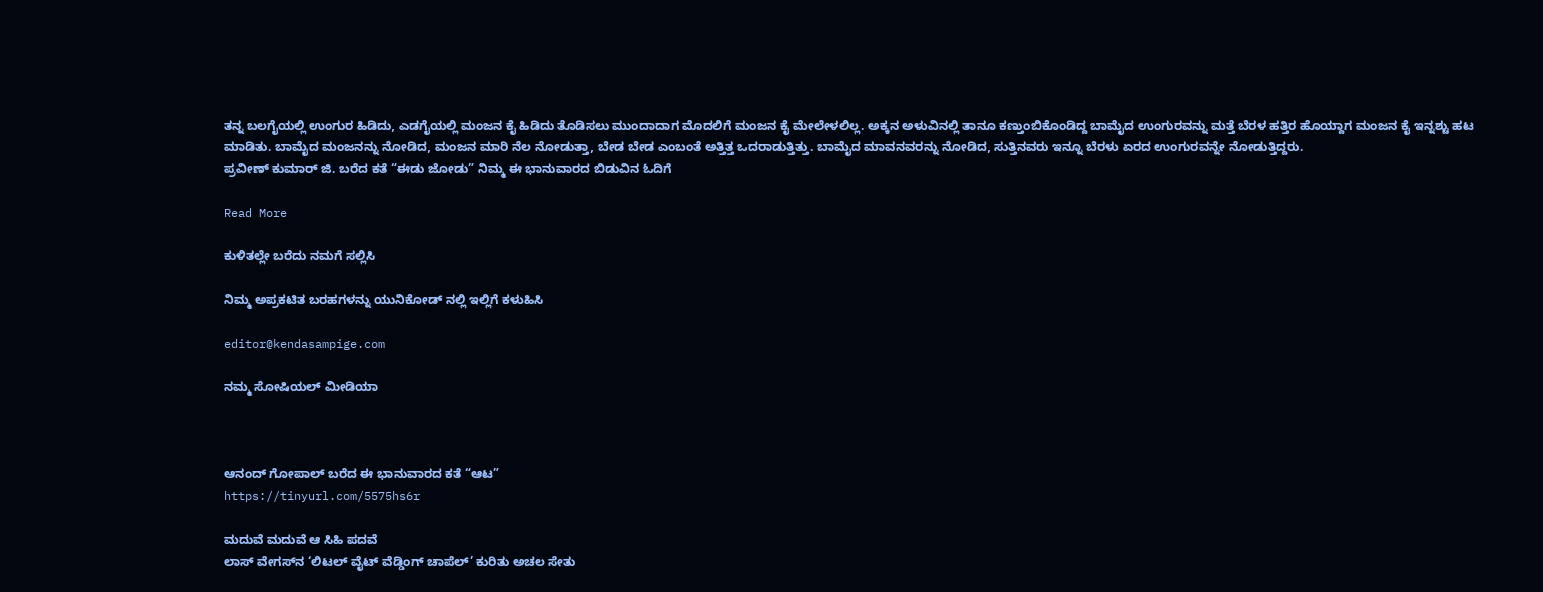ತನ್ನ ಬಲಗೈಯಲ್ಲಿ ಉಂಗುರ ಹಿಡಿದು, ಎಡಗೈಯಲ್ಲಿ ಮಂಜನ ಕೈ ಹಿಡಿದು ತೊಡಿಸಲು ಮುಂದಾದಾಗ ಮೊದಲಿಗೆ ಮಂಜನ ಕೈ ಮೇಲೇಳಲಿಲ್ಲ. ಅಕ್ಕನ ಅಳುವಿನಲ್ಲಿ ತಾನೂ ಕಣ್ತುಂಬಿಕೊಂಡಿದ್ದ ಬಾಮೈದ ಉಂಗುರವನ್ನು ಮತ್ತೆ ಬೆರಳ ಹತ್ತಿರ ಹೊಯ್ದಾಗ ಮಂಜನ ಕೈ ಇನ್ನಶ್ಟು ಹಟ ಮಾಡಿತು. ಬಾಮೈದ ಮಂಜನನ್ನು ನೋಡಿದ, ಮಂಜನ ಮಾರಿ ನೆಲ ನೋಡುತ್ತಾ, ಬೇಡ ಬೇಡ ಎಂಬಂತೆ ಅತ್ತಿತ್ತ ಒದರಾಡುತ್ತಿತ್ತು. ಬಾಮೈದ ಮಾವನವರನ್ನು ನೋಡಿದ, ಸುತ್ತಿನವರು ಇನ್ನೂ ಬೆರಳು ಏರದ ಉಂಗುರವನ್ನೇ ನೋಡುತ್ತಿದ್ದರು.
ಪ್ರವೀಣ್ ಕುಮಾರ್ ಜಿ. ಬರೆದ ಕತೆ “ಈಡು ಜೋಡು” ನಿಮ್ಮ ಈ ಭಾನುವಾರದ ಬಿಡುವಿನ ಓದಿಗೆ

Read More

ಕುಳಿತಲ್ಲೇ ಬರೆದು ನಮಗೆ ಸಲ್ಲಿಸಿ

ನಿಮ್ಮ ಅಪ್ರಕಟಿತ ಬರಹಗಳನ್ನು ಯುನಿಕೋಡ್ ನಲ್ಲಿ ಇಲ್ಲಿಗೆ ಕಳುಹಿಸಿ

editor@kendasampige.com

ನಮ್ಮ ಸೋಷಿಯಲ್‌ ಮೀಡಿಯಾ



ಆನಂದ್‌ ಗೋಪಾಲ್‌ ಬರೆದ ಈ ಭಾನುವಾರದ ಕತೆ “ಆಟ”
https://tinyurl.com/5575hs6r

ಮದುವೆ ಮದುವೆ ಆ ಸಿಹಿ ಪದವೆ
ಲಾಸ್‌ ವೇಗಸ್‌ನ ‘ಲಿಟಲ್ ವೈಟ್ ವೆಡ್ಡಿಂಗ್ ಚಾಪೆಲ್’ ಕುರಿತು ಅಚಲ ಸೇತು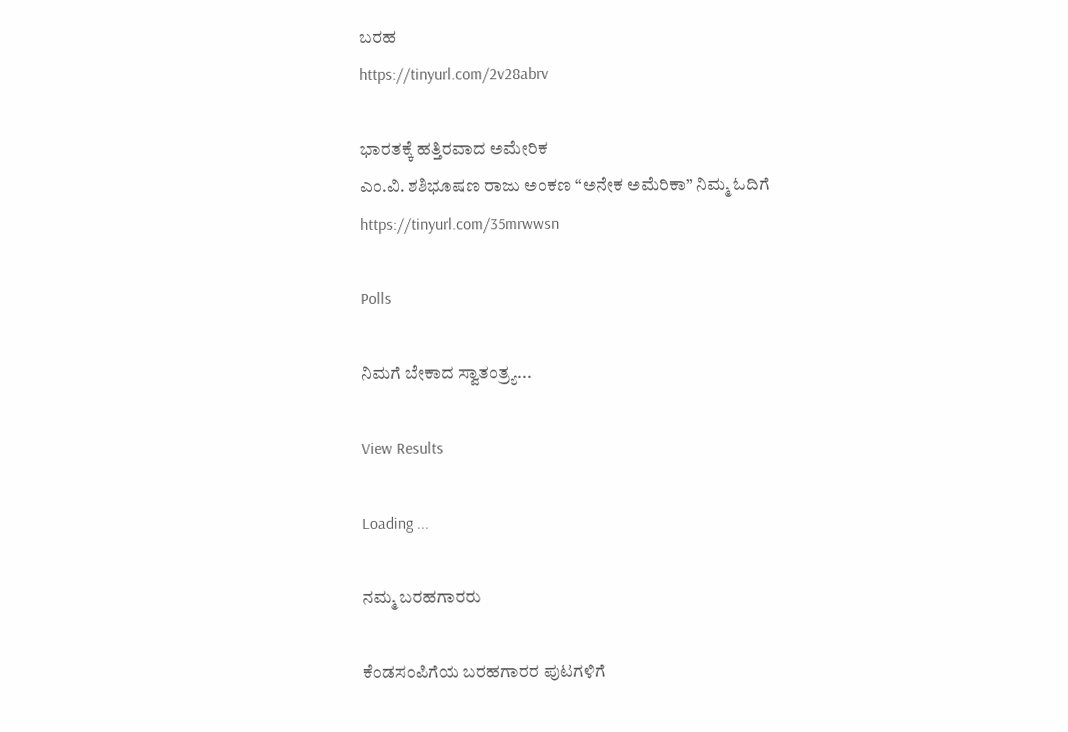ಬರಹ
https://tinyurl.com/2v28abrv

ಭಾರತಕ್ಕೆ ಹತ್ತಿರವಾದ ಅಮೇರಿಕ
ಎಂ.ವಿ. ಶಶಿಭೂಷಣ ರಾಜು ಅಂಕಣ “ಅನೇಕ ಅಮೆರಿಕಾ” ನಿಮ್ಮ ಓದಿಗೆ
https://tinyurl.com/35mrwwsn

Polls

ನಿಮಗೆ ಬೇಕಾದ ಸ್ವಾತಂತ್ರ್ಯ...

View Results

Loading ...

ನಮ್ಮ ಬರಹಗಾರರು

ಕೆಂಡಸಂಪಿಗೆಯ ಬರಹಗಾರರ ಪುಟಗಳಿಗೆ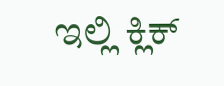ಇಲ್ಲಿ ಕ್ಲಿಕ್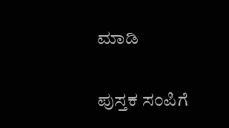ಮಾಡಿ

ಪುಸ್ತಕ ಸಂಪಿಗೆ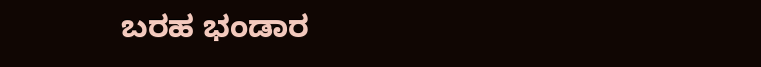ಬರಹ ಭಂಡಾರ